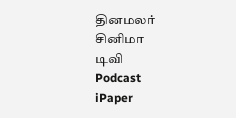தினமலர்
சினிமா
டிவி
Podcast
iPaper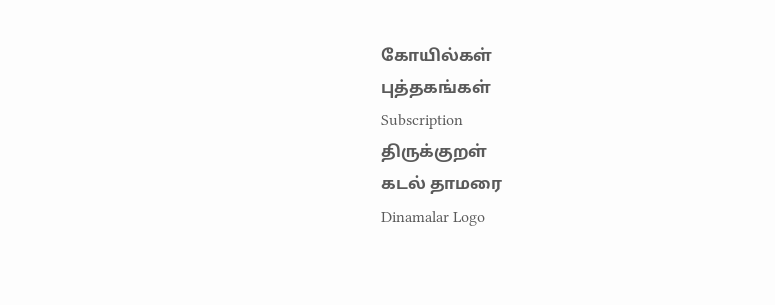கோயில்கள்
புத்தகங்கள்
Subscription
திருக்குறள்
கடல் தாமரை
Dinamalar Logo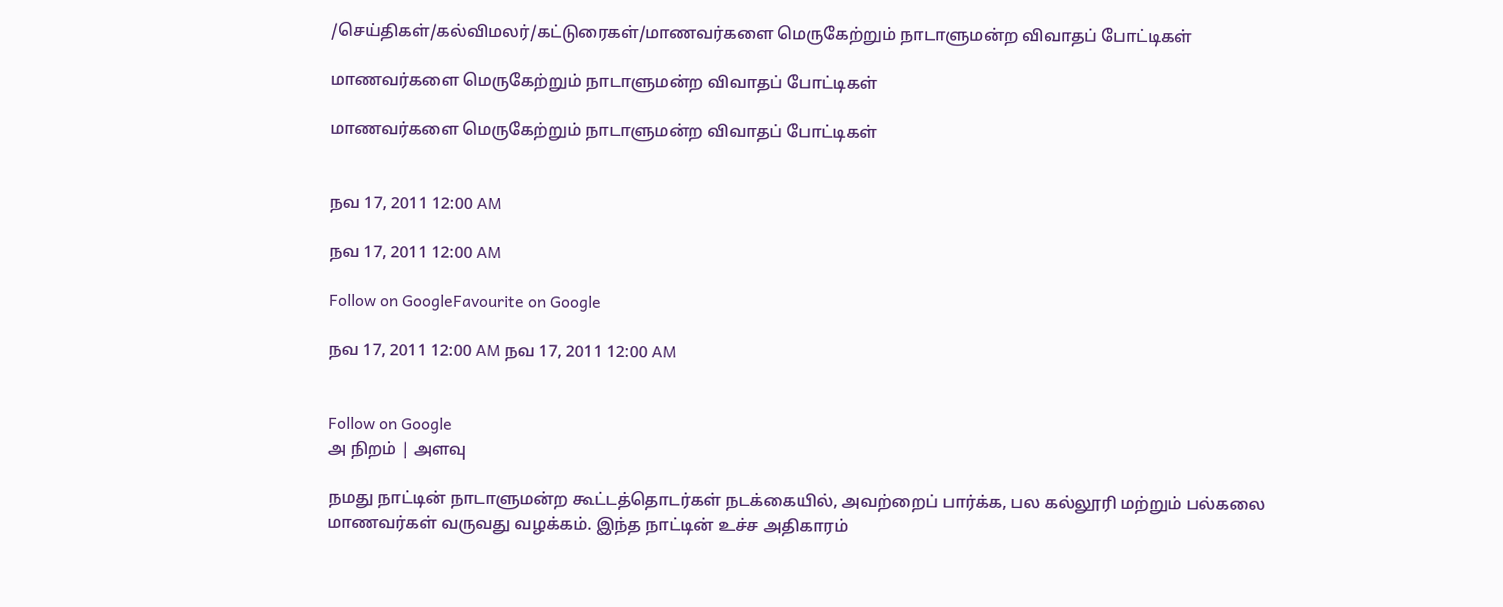/செய்திகள்/கல்விமலர்/கட்டுரைகள்/மாணவர்களை மெருகேற்றும் நாடாளுமன்ற விவாதப் போட்டிகள்

மாணவர்களை மெருகேற்றும் நாடாளுமன்ற விவாதப் போட்டிகள்

மாணவர்களை மெருகேற்றும் நாடாளுமன்ற விவாதப் போட்டிகள்


நவ 17, 2011 12:00 AM

நவ 17, 2011 12:00 AM

Follow on GoogleFavourite on Google

நவ 17, 2011 12:00 AM நவ 17, 2011 12:00 AM


Follow on Google
அ நிறம் | அளவு

நமது நாட்டின் நாடாளுமன்ற கூட்டத்தொடர்கள் நடக்கையில், அவற்றைப் பார்க்க, பல கல்லூரி மற்றும் பல்கலை மாணவர்கள் வருவது வழக்கம். இந்த நாட்டின் உச்ச அதிகாரம்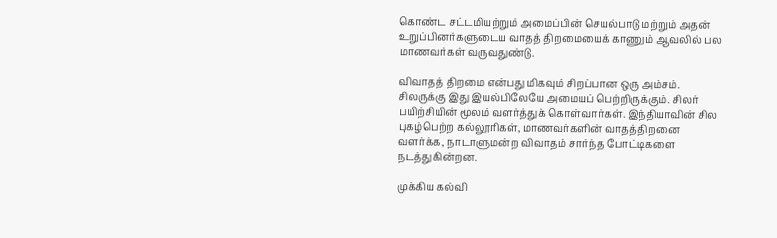கொண்ட சட்டமியற்றும் அமைப்பின் செயல்பாடு மற்றும் அதன் உறுப்பினர்களுடைய வாதத் திறமையைக் காணும் ஆவலில் பல மாணவர்கள் வருவதுண்டு.

விவாதத் திறமை என்பது மிகவும் சிறப்பான ஒரு அம்சம். சிலருக்கு இது இயல்பிலேயே அமையப் பெற்றிருக்கும். சிலர் பயிற்சியின் மூலம் வளர்த்துக் கொள்வார்கள். இந்தியாவின் சில புகழ்பெற்ற கல்லூரிகள், மாணவர்களின் வாதத்திறனை வளர்க்க, நாடாளுமன்ற விவாதம் சார்ந்த போட்டிகளை நடத்துகின்றன.

முக்கிய கல்வி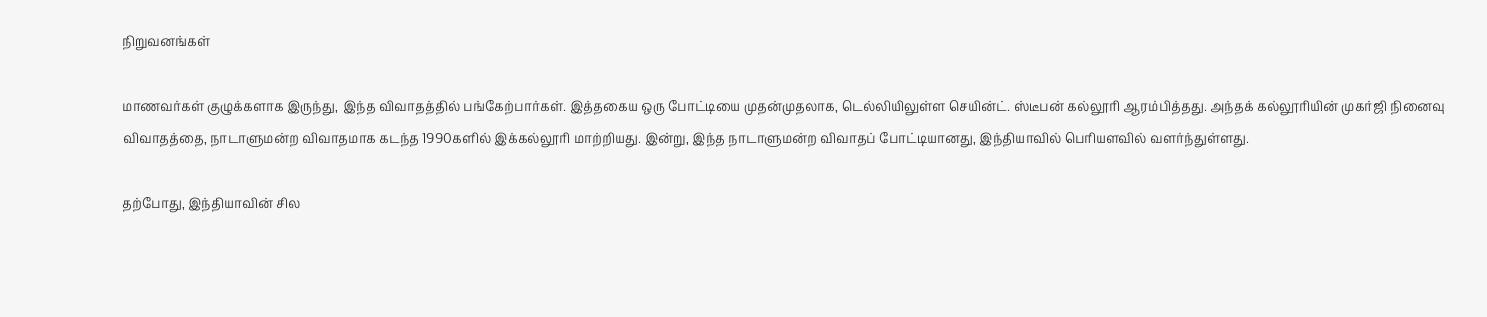நிறுவனங்கள்

மாணவர்கள் குழுக்களாக இருந்து, இந்த விவாதத்தில் பங்கேற்பார்கள். இத்தகைய ஒரு போட்டியை முதன்முதலாக, டெல்லியிலுள்ள செயின்ட். ஸ்டீபன் கல்லூரி ஆரம்பித்தது. அந்தக் கல்லூரியின் முகர்ஜி நினைவு விவாதத்தை, நாடாளுமன்ற விவாதமாக கடந்த 1990களில் இக்கல்லூரி மாற்றியது. இன்று, இந்த நாடாளுமன்ற விவாதப் போட்டியானது, இந்தியாவில் பெரியளவில் வளர்ந்துள்ளது.

தற்போது, இந்தியாவின் சில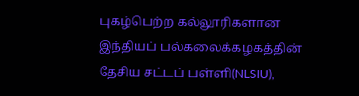புகழ்பெற்ற கல்லூரிகளான இந்தியப் பல்கலைக்கழகத்தின் தேசிய சட்டப் பள்ளி(NLSIU),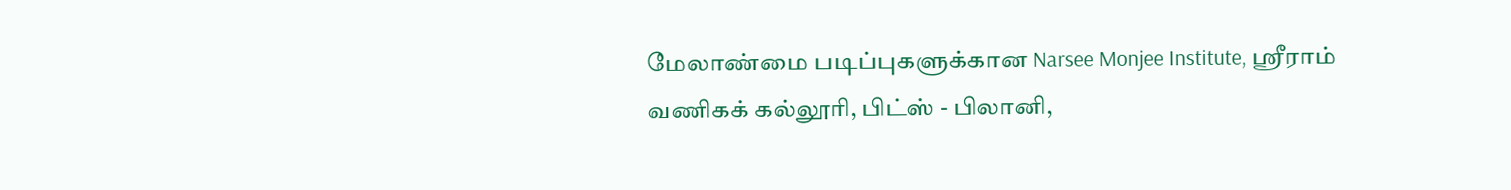மேலாண்மை படிப்புகளுக்கான Narsee Monjee Institute, ஸ்ரீராம் வணிகக் கல்லூரி, பிட்ஸ் - பிலானி,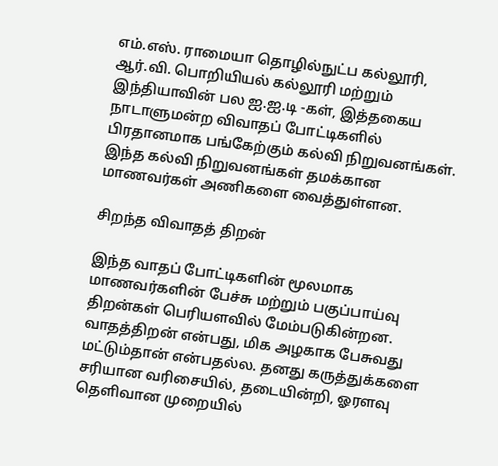எம்.எஸ். ராமையா தொழில்நுட்ப கல்லூரி, ஆர்.வி. பொறியியல் கல்லூரி மற்றும் இந்தியாவின் பல ஐ.ஐ.டி -கள், இத்தகைய நாடாளுமன்ற விவாதப் போட்டிகளில் பிரதானமாக பங்கேற்கும் கல்வி நிறுவனங்கள். இந்த கல்வி நிறுவனங்கள் தமக்கான மாணவர்கள் அணிகளை வைத்துள்ளன.

சிறந்த விவாதத் திறன்

இந்த வாதப் போட்டிகளின் மூலமாக மாணவர்களின் பேச்சு மற்றும் பகுப்பாய்வு திறன்கள் பெரியளவில் மேம்படுகின்றன. வாதத்திறன் என்பது, மிக அழகாக பேசுவது மட்டும்தான் என்பதல்ல. தனது கருத்துக்களை சரியான வரிசையில், தடையின்றி, ஓரளவு தெளிவான முறையில்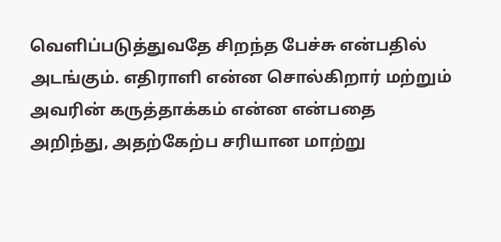வெளிப்படுத்துவதே சிறந்த பேச்சு என்பதில் அடங்கும். எதிராளி என்ன சொல்கிறார் மற்றும் அவரின் கருத்தாக்கம் என்ன என்பதை அறிந்து, அதற்கேற்ப சரியான மாற்று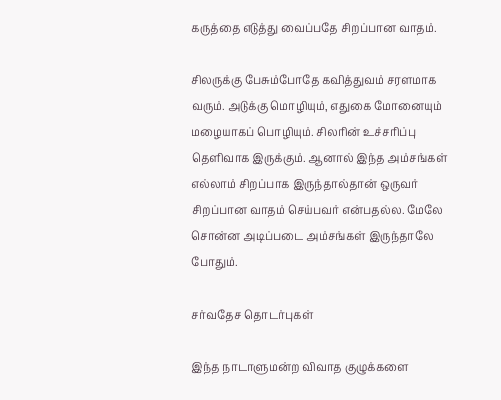கருத்தை எடுத்து வைப்பதே சிறப்பான வாதம்.

சிலருக்கு பேசும்போதே கவித்துவம் சரளமாக வரும். அடுக்கு மொழியும், எதுகை மோனையும் மழையாகப் பொழியும். சிலரின் உச்சரிப்பு தெளிவாக இருக்கும். ஆனால் இந்த அம்சங்கள் எல்லாம் சிறப்பாக இருந்தால்தான் ஒருவர் சிறப்பான வாதம் செய்பவர் என்பதல்ல. மேலே சொன்ன அடிப்படை அம்சங்கள் இருந்தாலே போதும்.

சர்வதேச தொடர்புகள்

இந்த நாடாளுமன்ற விவாத குழுக்களை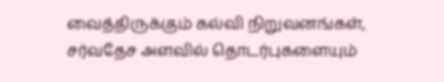வைத்திருக்கும் கல்வி நிறுவனங்கள், சர்வதேச அளவில் தொடர்புகளையும்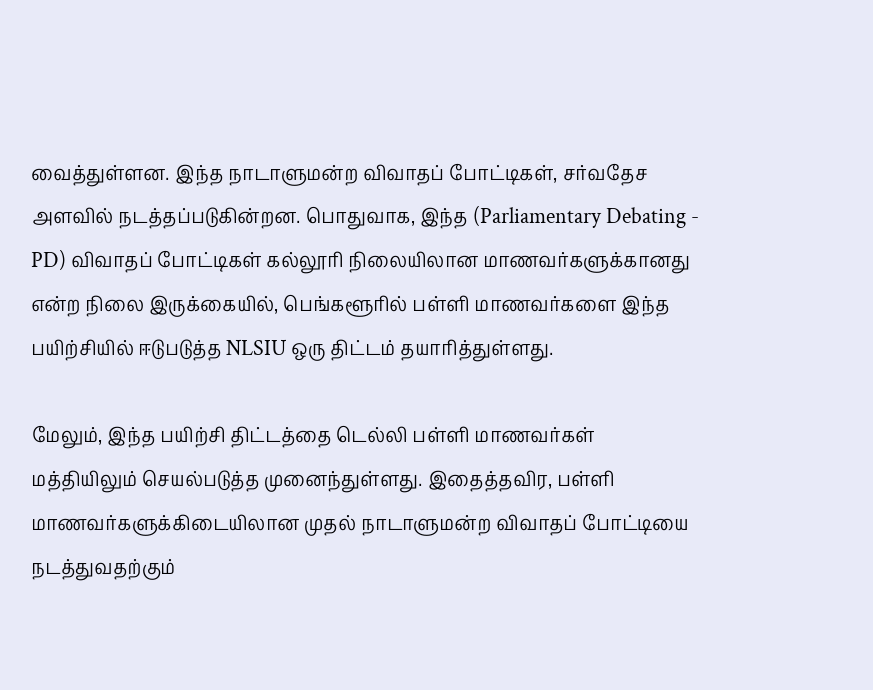வைத்துள்ளன. இந்த நாடாளுமன்ற விவாதப் போட்டிகள், சர்வதேச அளவில் நடத்தப்படுகின்றன. பொதுவாக, இந்த (Parliamentary Debating - PD) விவாதப் போட்டிகள் கல்லூரி நிலையிலான மாணவர்களுக்கானது என்ற நிலை இருக்கையில், பெங்களூரில் பள்ளி மாணவர்களை இந்த பயிற்சியில் ஈடுபடுத்த NLSIU ஒரு திட்டம் தயாரித்துள்ளது.

மேலும், இந்த பயிற்சி திட்டத்தை டெல்லி பள்ளி மாணவர்கள் மத்தியிலும் செயல்படுத்த முனைந்துள்ளது. இதைத்தவிர, பள்ளி மாணவர்களுக்கிடையிலான முதல் நாடாளுமன்ற விவாதப் போட்டியை நடத்துவதற்கும்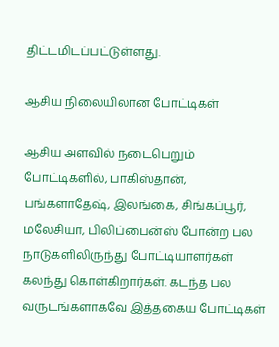திட்டமிடப்பட்டுள்ளது.

ஆசிய நிலையிலான போட்டிகள்

ஆசிய அளவில் நடைபெறும் போட்டிகளில், பாகிஸ்தான், பங்களாதேஷ், இலங்கை, சிங்கப்பூர், மலேசியா, பிலிப்பைன்ஸ் போன்ற பல நாடுகளிலிருந்து போட்டியாளர்கள் கலந்து கொள்கிறார்கள். கடந்த பல வருடங்களாகவே இத்தகைய போட்டிகள்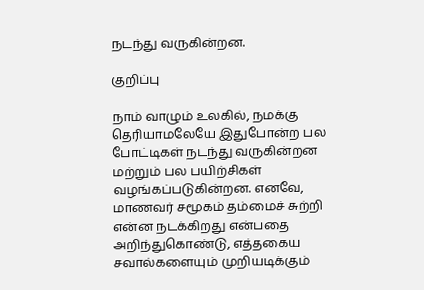நடந்து வருகின்றன.

குறிப்பு

நாம் வாழும் உலகில், நமக்கு தெரியாமலேயே இதுபோன்ற பல போட்டிகள் நடந்து வருகின்றன மற்றும் பல பயிற்சிகள் வழங்கப்படுகின்றன. எனவே, மாணவர் சமூகம் தம்மைச் சுற்றி என்ன நடக்கிறது என்பதை அறிந்துகொண்டு, எத்தகைய சவால்களையும் முறியடிக்கும்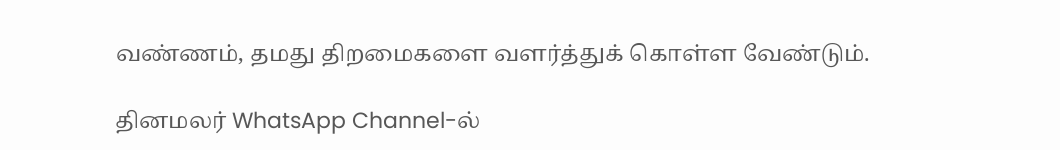வண்ணம், தமது திறமைகளை வளர்த்துக் கொள்ள வேண்டும்.

தினமலர் WhatsApp Channel-ல்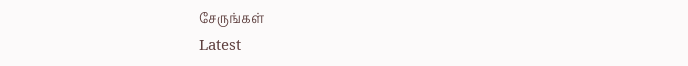சேருங்கள்
Latest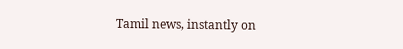Tamil news, instantly on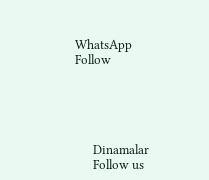WhatsApp
Follow





      Dinamalar
      Follow us